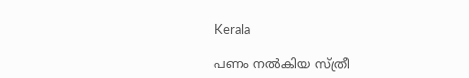Kerala

പണം നൽകിയ സ്ത്രീ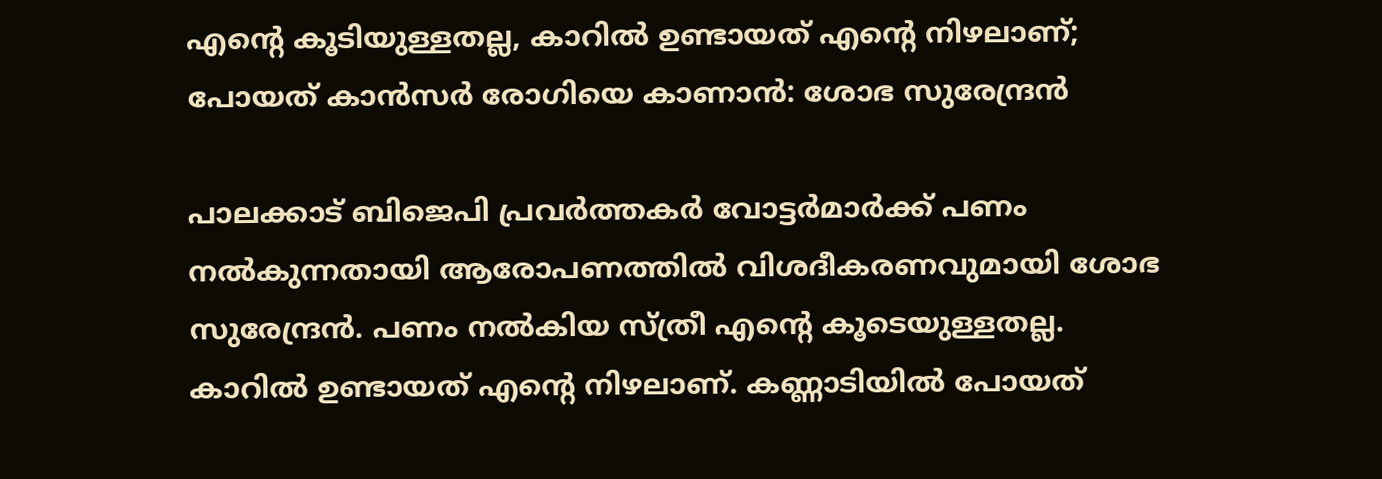എന്റെ കൂടിയുള്ളതല്ല, കാറിൽ ഉണ്ടായത് എന്റെ നിഴലാണ്; പോയത് കാൻസർ രോഗിയെ കാണാൻ: ശോഭ സുരേന്ദ്രൻ

പാലക്കാട് ബിജെപി പ്രവർത്തകർ വോട്ടർമാർക്ക് പണം നൽകുന്നതായി ആരോപണത്തിൽ വിശദീകരണവുമായി ശോഭ സുരേന്ദ്രൻ. പണം നൽകിയ സ്ത്രീ എന്റെ കൂടെയുള്ളതല്ല. കാറിൽ ഉണ്ടായത് എന്റെ നിഴലാണ്. കണ്ണാടിയിൽ പോയത്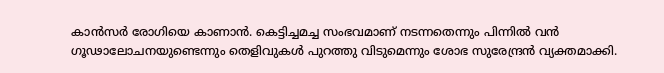കാൻസർ രോഗിയെ കാണാൻ. കെട്ടിച്ചമച്ച സംഭവമാണ് നടന്നതെന്നും പിന്നിൽ വൻ ഗൂഢാലോചനയുണ്ടെന്നും തെളിവുകൾ പുറത്തു വിടുമെന്നും ശോഭ സുരേന്ദ്രൻ വ്യക്തമാക്കി.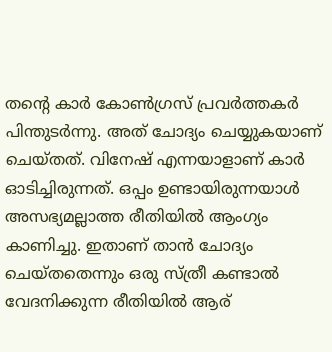തൻ്റെ കാർ കോൺഗ്രസ് പ്രവർത്തകർ പിന്തുടർന്നു. അത് ചോദ്യം ചെയ്യുകയാണ് ചെയ്തത്. വിനേഷ് എന്നയാളാണ് കാർ ഓടിച്ചിരുന്നത്. ഒപ്പം ഉണ്ടായിരുന്നയാൾ അസഭ്യമല്ലാത്ത രീതിയിൽ ആംഗ്യം കാണിച്ചു. ഇതാണ് താൻ ചോദ്യം ചെയ്തതെന്നും ഒരു സ്ത്രീ കണ്ടാൽ വേദനിക്കുന്ന രീതിയിൽ ആര്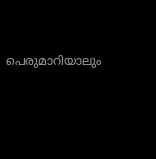പെരുമാറിയാലും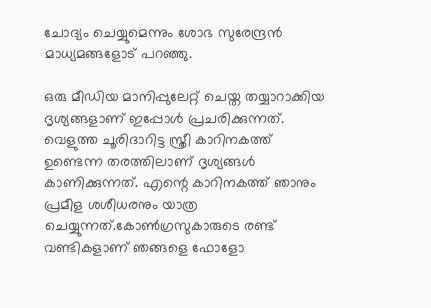ചോദ്യം ചെയ്യുമെന്നും ശോഭ സുരേന്ദ്രൻ മാധ്യമങ്ങളോട് പറഞ്ഞു.

ഒരു മീഡിയ മാനിപ്പുലേറ്റ് ചെയ്ത തയ്യാറാക്കിയ ദൃശ്യങ്ങളാണ് ഇപ്പോൾ പ്രചരിക്കുന്നത്. വെളുത്ത ചൂരിദാറിട്ട സ്ത്രീ കാറിനകത്ത് ഉണ്ടെന്ന തരത്തിലാണ് ദൃശ്യങ്ങൾ കാണിക്കുന്നത്. എന്റെ കാറിനകത്ത് ഞാനും പ്രമീള ശശീധരനും യാത്ര ചെയ്യുന്നത്.കോൺഗ്രസുകാരുടെ രണ്ട് വണ്ടികളാണ് ഞങ്ങളെ ഫോളോ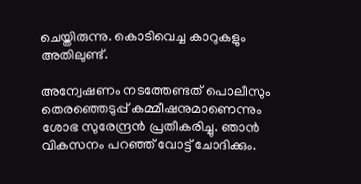ചെയ്തിരുന്നു. കൊടിവെച്ച കാറുകളും അതിലുണ്ട്.

അന്വേഷണം നടത്തേണ്ടത് പൊലീസും തെരഞ്ഞെടുപ്പ് കമ്മീഷനുമാണെന്നും ശോഭ സുരേന്ദ്രൻ പ്രതീകരിച്ചു. ഞാൻ വികസനം പറഞ്ഞ് വോട്ട് ചോദിക്കും.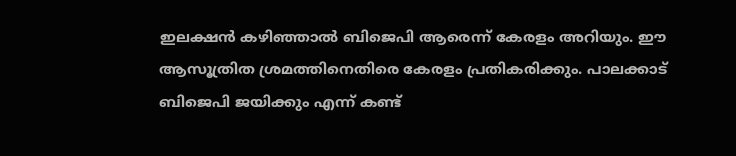ഇലക്ഷൻ കഴിഞ്ഞാൽ ബിജെപി ആരെന്ന് കേരളം അറിയും. ഈ ആസൂത്രിത ശ്രമത്തിനെതിരെ കേരളം പ്രതികരിക്കും. പാലക്കാട് ബിജെപി ജയിക്കും എന്ന് കണ്ട്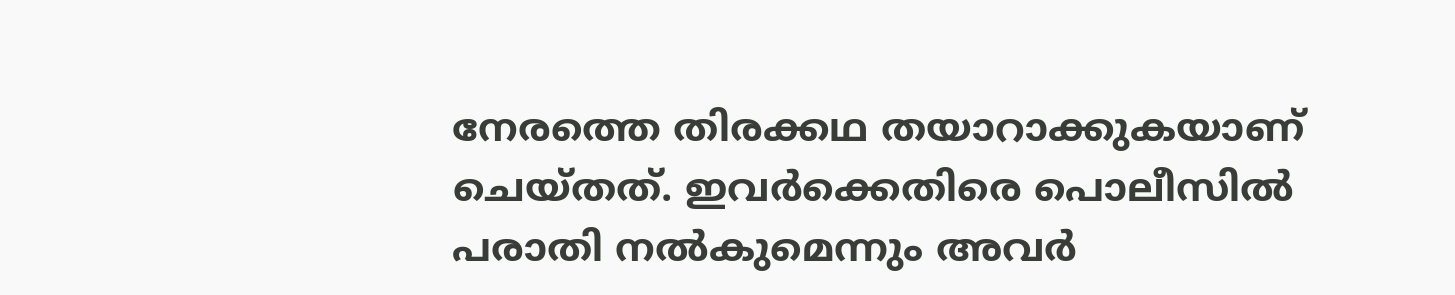നേരത്തെ തിരക്കഥ തയാറാക്കുകയാണ് ചെയ്തത്. ഇവർക്കെതിരെ പൊലീസിൽ പരാതി നൽകുമെന്നും അവർ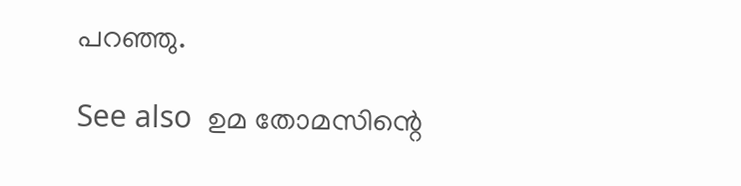പറഞ്ഞു.

See also  ഉമ തോമസിന്റെ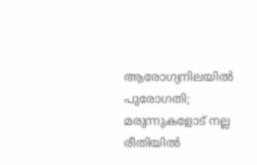ആരോഗ്യനിലയിൽ പുരോഗതി; മരുന്നുകളോട് നല്ല രീതിയിൽ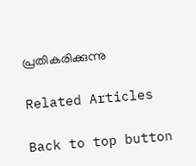പ്രതികരിക്കുന്നു

Related Articles

Back to top button